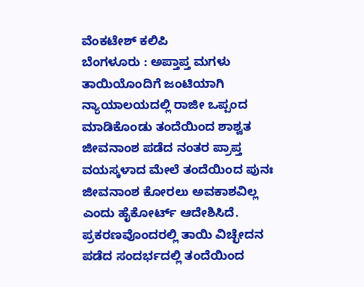ವೆಂಕಟೇಶ್ ಕಲಿಪಿ
ಬೆಂಗಳೂರು : ಅಪ್ತಾಪ್ತ ಮಗಳು ತಾಯಿಯೊಂದಿಗೆ ಜಂಟಿಯಾಗಿ ನ್ಯಾಯಾಲಯದಲ್ಲಿ ರಾಜೀ ಒಪ್ಪಂದ ಮಾಡಿಕೊಂಡು ತಂದೆಯಿಂದ ಶಾಶ್ವತ ಜೀವನಾಂಶ ಪಡೆದ ನಂತರ ಪ್ರಾಪ್ತ ವಯಸ್ಕಳಾದ ಮೇಲೆ ತಂದೆಯಿಂದ ಪುನಃ ಜೀವನಾಂಶ ಕೋರಲು ಅವಕಾಶವಿಲ್ಲ ಎಂದು ಹೈಕೋರ್ಟ್ ಆದೇಶಿಸಿದೆ.
ಪ್ರಕರಣವೊಂದರಲ್ಲಿ ತಾಯಿ ವಿಚ್ಛೇದನ ಪಡೆದ ಸಂದರ್ಭದಲ್ಲಿ ತಂದೆಯಿಂದ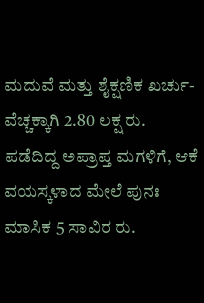ಮದುವೆ ಮತ್ತು ಶೈಕ್ಷಣಿಕ ಖರ್ಚು-ವೆಚ್ಚಕ್ಕಾಗಿ 2.80 ಲಕ್ಷ ರು. ಪಡೆದಿದ್ದ ಅಪ್ರಾಪ್ತ ಮಗಳಿಗೆ, ಆಕೆ ವಯಸ್ಕಳಾದ ಮೇಲೆ ಪುನಃ ಮಾಸಿಕ 5 ಸಾವಿರ ರು.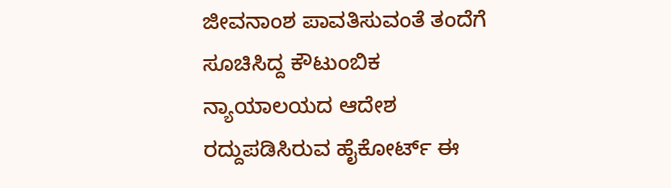ಜೀವನಾಂಶ ಪಾವತಿಸುವಂತೆ ತಂದೆಗೆ ಸೂಚಿಸಿದ್ದ ಕೌಟುಂಬಿಕ ನ್ಯಾಯಾಲಯದ ಆದೇಶ ರದ್ದುಪಡಿಸಿರುವ ಹೈಕೋರ್ಟ್ ಈ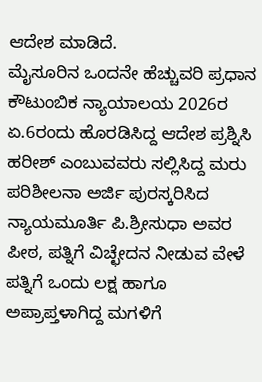ಆದೇಶ ಮಾಡಿದೆ.
ಮೈಸೂರಿನ ಒಂದನೇ ಹೆಚ್ಚುವರಿ ಪ್ರಧಾನ ಕೌಟುಂಬಿಕ ನ್ಯಾಯಾಲಯ 2026ರ ಏ.6ರಂದು ಹೊರಡಿಸಿದ್ದ ಆದೇಶ ಪ್ರಶ್ನಿಸಿ ಹರೀಶ್ ಎಂಬುವವರು ಸಲ್ಲಿಸಿದ್ದ ಮರು ಪರಿಶೀಲನಾ ಅರ್ಜಿ ಪುರಸ್ಕರಿಸಿದ ನ್ಯಾಯಮೂರ್ತಿ ಪಿ.ಶ್ರೀಸುಧಾ ಅವರ ಪೀಠ, ಪತ್ನಿಗೆ ವಿಚ್ಛೇದನ ನೀಡುವ ವೇಳೆ ಪತ್ನಿಗೆ ಒಂದು ಲಕ್ಷ ಹಾಗೂ ಅಪ್ರಾಪ್ತಳಾಗಿದ್ದ ಮಗಳಿಗೆ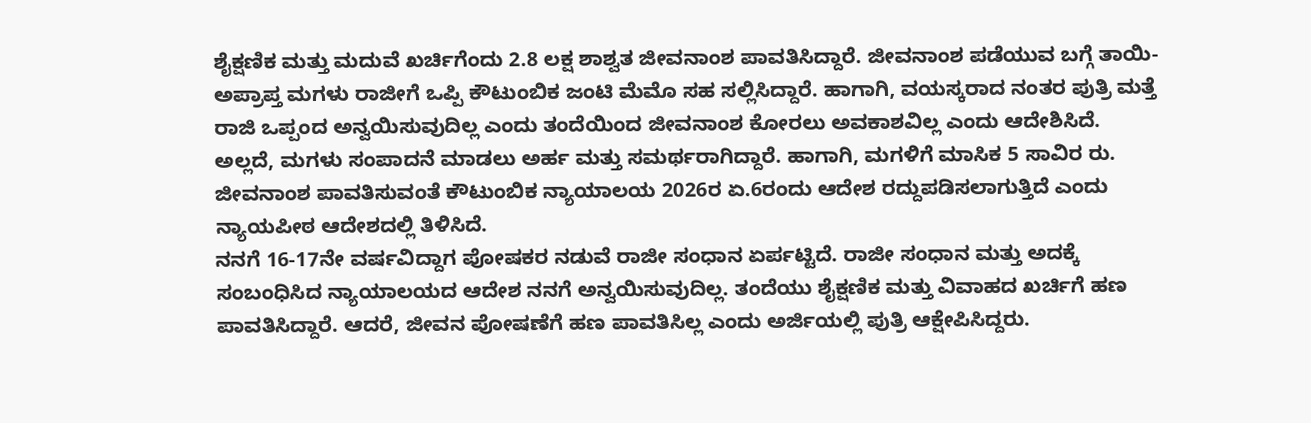ಶೈಕ್ಷಣಿಕ ಮತ್ತು ಮದುವೆ ಖರ್ಚಿಗೆಂದು 2.8 ಲಕ್ಷ ಶಾಶ್ವತ ಜೀವನಾಂಶ ಪಾವತಿಸಿದ್ದಾರೆ. ಜೀವನಾಂಶ ಪಡೆಯುವ ಬಗ್ಗೆ ತಾಯಿ-ಅಪ್ರಾಪ್ತ ಮಗಳು ರಾಜೀಗೆ ಒಪ್ಪಿ ಕೌಟುಂಬಿಕ ಜಂಟಿ ಮೆಮೊ ಸಹ ಸಲ್ಲಿಸಿದ್ದಾರೆ. ಹಾಗಾಗಿ, ವಯಸ್ಕರಾದ ನಂತರ ಪುತ್ರಿ ಮತ್ತೆ ರಾಜಿ ಒಪ್ಪಂದ ಅನ್ವಯಿಸುವುದಿಲ್ಲ ಎಂದು ತಂದೆಯಿಂದ ಜೀವನಾಂಶ ಕೋರಲು ಅವಕಾಶವಿಲ್ಲ ಎಂದು ಆದೇಶಿಸಿದೆ.
ಅಲ್ಲದೆ, ಮಗಳು ಸಂಪಾದನೆ ಮಾಡಲು ಅರ್ಹ ಮತ್ತು ಸಮರ್ಥರಾಗಿದ್ದಾರೆ. ಹಾಗಾಗಿ, ಮಗಳಿಗೆ ಮಾಸಿಕ 5 ಸಾವಿರ ರು. ಜೀವನಾಂಶ ಪಾವತಿಸುವಂತೆ ಕೌಟುಂಬಿಕ ನ್ಯಾಯಾಲಯ 2026ರ ಏ.6ರಂದು ಆದೇಶ ರದ್ದುಪಡಿಸಲಾಗುತ್ತಿದೆ ಎಂದು ನ್ಯಾಯಪೀಠ ಆದೇಶದಲ್ಲಿ ತಿಳಿಸಿದೆ.
ನನಗೆ 16-17ನೇ ವರ್ಷವಿದ್ದಾಗ ಪೋಷಕರ ನಡುವೆ ರಾಜೀ ಸಂಧಾನ ಏರ್ಪಟ್ಟಿದೆ. ರಾಜೀ ಸಂಧಾನ ಮತ್ತು ಅದಕ್ಕೆ ಸಂಬಂಧಿಸಿದ ನ್ಯಾಯಾಲಯದ ಆದೇಶ ನನಗೆ ಅನ್ವಯಿಸುವುದಿಲ್ಲ. ತಂದೆಯು ಶೈಕ್ಷಣಿಕ ಮತ್ತು ವಿವಾಹದ ಖರ್ಚಿಗೆ ಹಣ ಪಾವತಿಸಿದ್ದಾರೆ. ಆದರೆ, ಜೀವನ ಪೋಷಣೆಗೆ ಹಣ ಪಾವತಿಸಿಲ್ಲ ಎಂದು ಅರ್ಜಿಯಲ್ಲಿ ಪುತ್ರಿ ಆಕ್ಷೇಪಿಸಿದ್ದರು.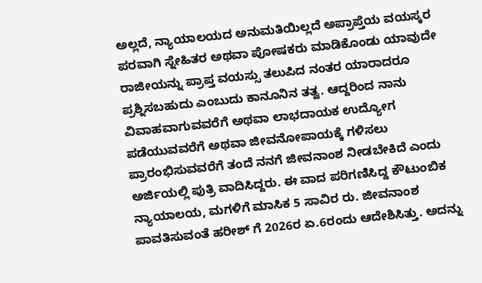ಅಲ್ಲದೆ, ನ್ಯಾಯಾಲಯದ ಅನುಮತಿಯಿಲ್ಲದೆ ಅಪ್ರಾಪ್ತೆಯ ವಯಸ್ಕರ ಪರವಾಗಿ ಸ್ನೇಹಿತರ ಅಥವಾ ಪೋಷಕರು ಮಾಡಿಕೊಂಡು ಯಾವುದೇ ರಾಜೀಯನ್ನು ಪ್ರಾಪ್ತ ವಯಸ್ಸು ತಲುಪಿದ ನಂತರ ಯಾರಾದರೂ ಪ್ರಶ್ನಿಸಬಹುದು ಎಂಬುದು ಕಾನೂನಿನ ತತ್ವ. ಆದ್ದರಿಂದ ನಾನು ವಿವಾಹವಾಗುವವರೆಗೆ ಅಥವಾ ಲಾಭದಾಯಕ ಉದ್ಯೋಗ ಪಡೆಯುವವರೆಗೆ ಅಥವಾ ಜೀವನೋಪಾಯಕ್ಕೆ ಗಳಿಸಲು ಪ್ರಾರಂಭಿಸುವವರೆಗೆ ತಂದೆ ನನಗೆ ಜೀವನಾಂಶ ನೀಡಬೇಕಿದೆ ಎಂದು ಅರ್ಜಿಯಲ್ಲಿ ಪುತ್ರಿ ವಾದಿಸಿದ್ದರು. ಈ ವಾದ ಪರಿಗಣಿಸಿದ್ದ ಕೌಟುಂಬಿಕ ನ್ಯಾಯಾಲಯ, ಮಗಳಿಗೆ ಮಾಸಿಕ 5 ಸಾವಿರ ರು. ಜೀವನಾಂಶ ಪಾವತಿಸುವಂತೆ ಹರೀಶ್ ಗೆ 2026ರ ಏ.6ರಂದು ಆದೇಶಿಸಿತ್ತು. ಅದನ್ನು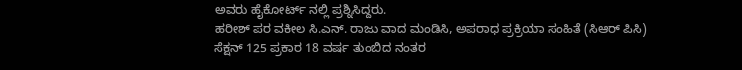ಅವರು ಹೈಕೋರ್ಟ್ ನಲ್ಲಿ ಪ್ರಶ್ನಿಸಿದ್ದರು.
ಹರೀಶ್ ಪರ ವಕೀಲ ಸಿ.ಎನ್. ರಾಜು ವಾದ ಮಂಡಿಸಿ, ಅಪರಾಧ ಪ್ರಕ್ರಿಯಾ ಸಂಹಿತೆ (ಸಿಆರ್ ಪಿಸಿ) ಸೆಕ್ಷನ್ 125 ಪ್ರಕಾರ 18 ವರ್ಷ ತುಂಬಿದ ನಂತರ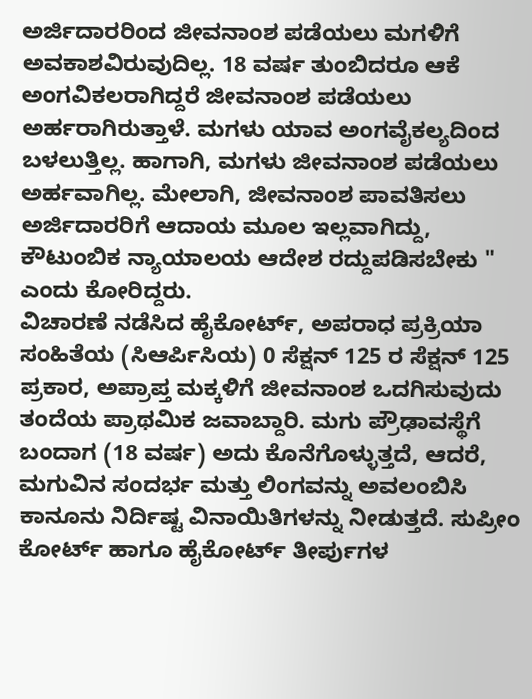ಅರ್ಜಿದಾರರಿಂದ ಜೀವನಾಂಶ ಪಡೆಯಲು ಮಗಳಿಗೆ ಅವಕಾಶವಿರುವುದಿಲ್ಲ. 18 ವರ್ಷ ತುಂಬಿದರೂ ಆಕೆ ಅಂಗವಿಕಲರಾಗಿದ್ದರೆ ಜೀವನಾಂಶ ಪಡೆಯಲು ಅರ್ಹರಾಗಿರುತ್ತಾಳೆ. ಮಗಳು ಯಾವ ಅಂಗವೈಕಲ್ಯದಿಂದ ಬಳಲುತ್ತಿಲ್ಲ. ಹಾಗಾಗಿ, ಮಗಳು ಜೀವನಾಂಶ ಪಡೆಯಲು ಅರ್ಹವಾಗಿಲ್ಲ. ಮೇಲಾಗಿ, ಜೀವನಾಂಶ ಪಾವತಿಸಲು ಅರ್ಜಿದಾರರಿಗೆ ಆದಾಯ ಮೂಲ ಇಲ್ಲವಾಗಿದ್ದು, ಕೌಟುಂಬಿಕ ನ್ಯಾಯಾಲಯ ಆದೇಶ ರದ್ದುಪಡಿಸಬೇಕು " ಎಂದು ಕೋರಿದ್ದರು.
ವಿಚಾರಣೆ ನಡೆಸಿದ ಹೈಕೋರ್ಟ್, ಅಪರಾಧ ಪ್ರಕ್ರಿಯಾ ಸಂಹಿತೆಯ (ಸಿಆರ್ಪಿಸಿಯ) 0 ಸೆಕ್ಷನ್ 125 ರ ಸೆಕ್ಷನ್ 125 ಪ್ರಕಾರ, ಅಪ್ರಾಪ್ತ ಮಕ್ಕಳಿಗೆ ಜೀವನಾಂಶ ಒದಗಿಸುವುದು ತಂದೆಯ ಪ್ರಾಥಮಿಕ ಜವಾಬ್ದಾರಿ. ಮಗು ಪ್ರೌಢಾವಸ್ಥೆಗೆ ಬಂದಾಗ (18 ವರ್ಷ) ಅದು ಕೊನೆಗೊಳ್ಳುತ್ತದೆ, ಆದರೆ, ಮಗುವಿನ ಸಂದರ್ಭ ಮತ್ತು ಲಿಂಗವನ್ನು ಅವಲಂಬಿಸಿ ಕಾನೂನು ನಿರ್ದಿಷ್ಟ ವಿನಾಯಿತಿಗಳನ್ನು ನೀಡುತ್ತದೆ. ಸುಪ್ರೀಂ ಕೋರ್ಟ್ ಹಾಗೂ ಹೈಕೋರ್ಟ್ ತೀರ್ಪುಗಳ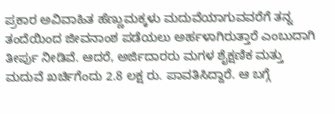ಪ್ರಕಾರ ಅವಿವಾಹಿತ ಹೆಣ್ಣುಮಕ್ಕಳು ಮದುವೆಯಾಗುವವರೆಗೆ ತನ್ನ ತಂದೆಯಿಂದ ಜೀವನಾಂಶ ಪಡೆಯಲು ಅರ್ಹಳಾಗಿರುತ್ತಾರೆ ಎಂಬುದಾಗಿ ತೀರ್ಪು ನೀಡಿವೆ. ಆದರೆ, ಅರ್ಜಿದಾರರು ಮಗಳ ಶೈಕ್ಷಣಿಕ ಮತ್ತು ಮದುವೆ ಖರ್ಚಿಗೆಂದು 2.8 ಲಕ್ಷ ರು. ಪಾವತಿಸಿದ್ದಾರೆ. ಆ ಬಗ್ಗೆ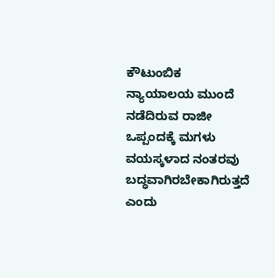ಕೌಟುಂಬಿಕ ನ್ಯಾಯಾಲಯ ಮುಂದೆ ನಡೆದಿರುವ ರಾಜೀ ಒಪ್ಪಂದಕ್ಕೆ ಮಗಳು ವಯಸ್ಕಳಾದ ನಂತರವು ಬದ್ಧವಾಗಿರಬೇಕಾಗಿರುತ್ತದೆ ಎಂದು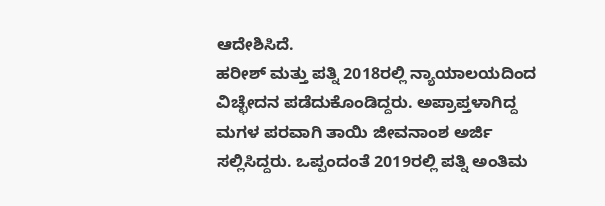ಆದೇಶಿಸಿದೆ.
ಹರೀಶ್ ಮತ್ತು ಪತ್ನಿ 2018ರಲ್ಲಿ ನ್ಯಾಯಾಲಯದಿಂದ ವಿಚ್ಛೇದನ ಪಡೆದುಕೊಂಡಿದ್ದರು. ಅಪ್ರಾಪ್ತಳಾಗಿದ್ದ ಮಗಳ ಪರವಾಗಿ ತಾಯಿ ಜೀವನಾಂಶ ಅರ್ಜಿ ಸಲ್ಲಿಸಿದ್ದರು. ಒಪ್ಪಂದಂತೆ 2019ರಲ್ಲಿ ಪತ್ನಿ ಅಂತಿಮ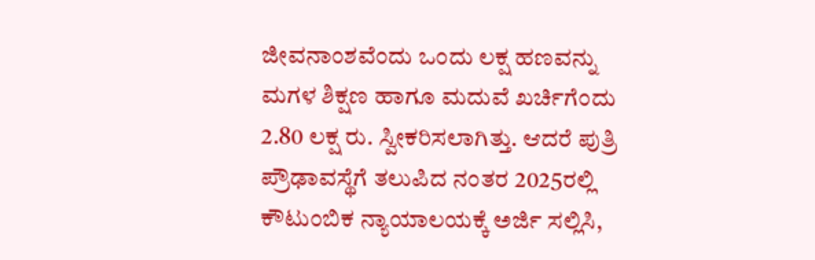ಜೀವನಾಂಶವೆಂದು ಒಂದು ಲಕ್ಷ ಹಣವನ್ನು ಮಗಳ ಶಿಕ್ಷಣ ಹಾಗೂ ಮದುವೆ ಖರ್ಚಿಗೆಂದು 2.80 ಲಕ್ಷ ರು. ಸ್ವೀಕರಿಸಲಾಗಿತ್ತು. ಆದರೆ ಪುತ್ರಿ ಪ್ರೌಢಾವಸ್ಥೆಗೆ ತಲುಪಿದ ನಂತರ 2025ರಲ್ಲಿ ಕೌಟುಂಬಿಕ ನ್ಯಾಯಾಲಯಕ್ಕೆ ಅರ್ಜಿ ಸಲ್ಲಿಸಿ,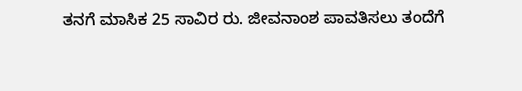ತನಗೆ ಮಾಸಿಕ 25 ಸಾವಿರ ರು. ಜೀವನಾಂಶ ಪಾವತಿಸಲು ತಂದೆಗೆ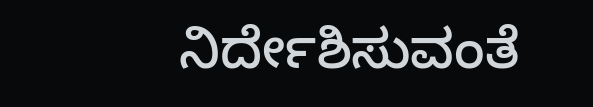ನಿರ್ದೇಶಿಸುವಂತೆ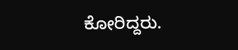ಕೋರಿದ್ದರು.